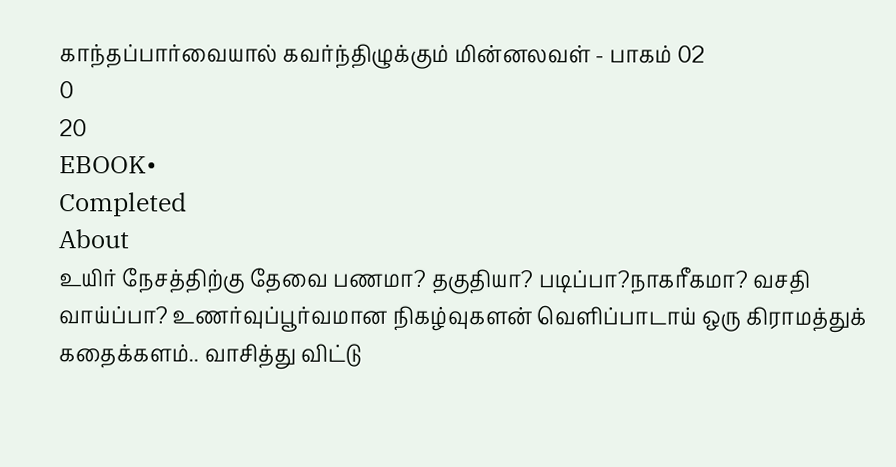காந்தப்பார்வையால் கவர்ந்திழுக்கும் மின்னலவள் - பாகம் 02
0
20
EBOOK•
Completed
About
உயிர் நேசத்திற்கு தேவை பணமா? தகுதியா? படிப்பா?நாகரீகமா? வசதி வாய்ப்பா? உணர்வுப்பூர்வமான நிகழ்வுகளன் வெளிப்பாடாய் ஒரு கிராமத்துக் கதைக்களம்.. வாசித்து விட்டு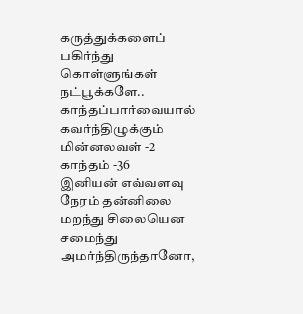கருத்துக்களைப் பகிர்ந்து கொள்ளுங்கள் நட்பூக்களே..
காந்தப்பார்வையால் கவர்ந்திழுக்கும் மின்னலவள் -2
காந்தம் -36
இனியன் எவ்வளவு நேரம் தன்னிலை மறந்து சிலையென சமைந்து அமர்ந்திருந்தானோ,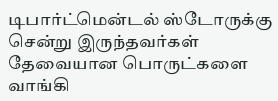டிபார்ட்மென்டல் ஸ்டோருக்கு சென்று இருந்தவர்கள் தேவையான பொருட்களை வாங்கி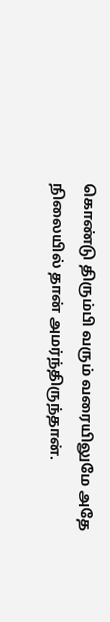கொண்டு திரும்பி வரும் வரையிலுமே அதே நிலையில் தான் அமர்ந்திருந்தான்.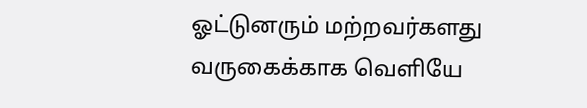ஓட்டுனரும் மற்றவர்களது வருகைக்காக வெளியே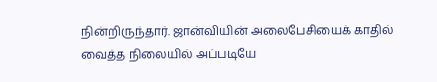நின்றிருந்தார். ஜான்வியின் அலைபேசியைக் காதில் வைத்த நிலையில் அப்படியே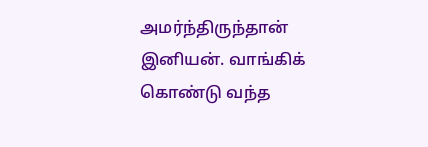அமர்ந்திருந்தான் இனியன். வாங்கிக் கொண்டு வந்த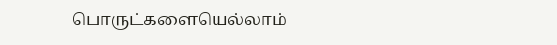பொருட்களையெல்லாம்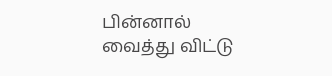பின்னால் வைத்து விட்டு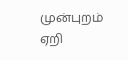முன்புறம் ஏறி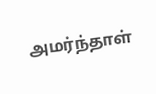அமர்ந்தாள்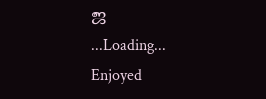ஜ
...Loading...
Enjoyed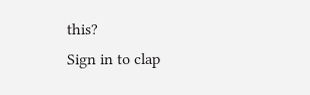this?
Sign in to clap